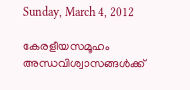Sunday, March 4, 2012

കേരളീയസമൂഹം അന്ധവിശ്വാസങ്ങള്‍ക്ക്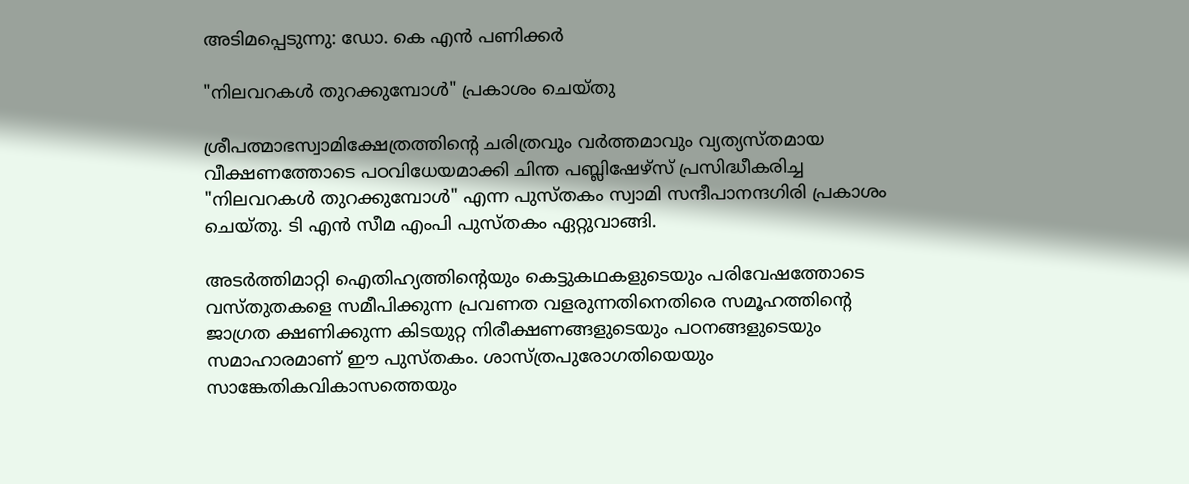അടിമപ്പെടുന്നു: ഡോ. കെ എന്‍ പണിക്കര്‍

"നിലവറകള്‍ തുറക്കുമ്പോള്‍" പ്രകാശം ചെയ്തു

ശ്രീപത്മാഭസ്വാമിക്ഷേത്രത്തിന്റെ ചരിത്രവും വര്‍ത്തമാവും വ്യത്യസ്തമായ വീക്ഷണത്തോടെ പഠവിധേയമാക്കി ചിന്ത പബ്ലിഷേഴ്സ് പ്രസിദ്ധീകരിച്ച "നിലവറകള്‍ തുറക്കുമ്പോള്‍" എന്ന പുസ്തകം സ്വാമി സന്ദീപാനന്ദഗിരി പ്രകാശം ചെയ്തു. ടി എന്‍ സീമ എംപി പുസ്തകം ഏറ്റുവാങ്ങി.

അടര്‍ത്തിമാറ്റി ഐതിഹ്യത്തിന്റെയും കെട്ടുകഥകളുടെയും പരിവേഷത്തോടെ വസ്തുതകളെ സമീപിക്കുന്ന പ്രവണത വളരുന്നതിനെതിരെ സമൂഹത്തിന്റെ ജാഗ്രത ക്ഷണിക്കുന്ന കിടയുറ്റ നിരീക്ഷണങ്ങളുടെയും പഠനങ്ങളുടെയും സമാഹാരമാണ് ഈ പുസ്തകം. ശാസ്ത്രപുരോഗതിയെയും സാങ്കേതികവികാസത്തെയും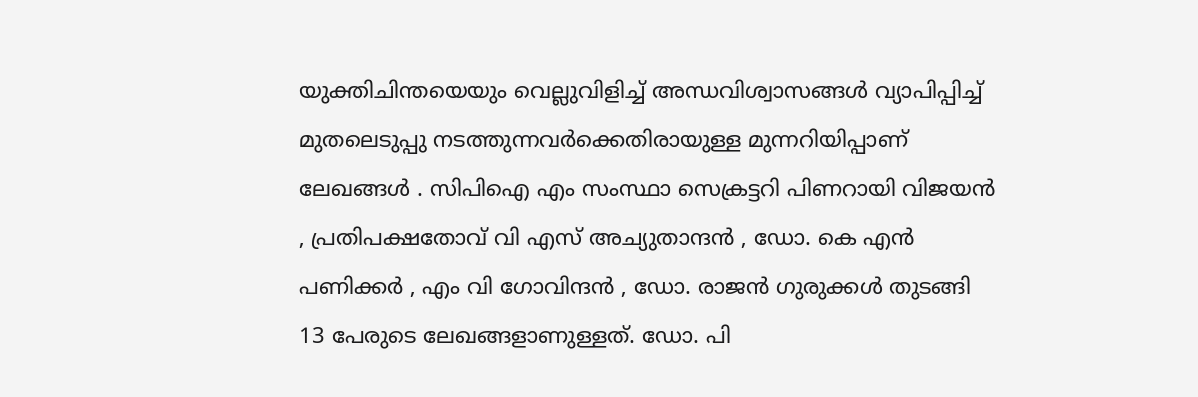യുക്തിചിന്തയെയും വെല്ലുവിളിച്ച് അന്ധവിശ്വാസങ്ങള്‍ വ്യാപിപ്പിച്ച് മുതലെടുപ്പു നടത്തുന്നവര്‍ക്കെതിരായുള്ള മുന്നറിയിപ്പാണ് ലേഖങ്ങള്‍ . സിപിഐ എം സംസ്ഥാ സെക്രട്ടറി പിണറായി വിജയന്‍ , പ്രതിപക്ഷതോവ് വി എസ് അച്യുതാന്ദന്‍ , ഡോ. കെ എന്‍ പണിക്കര്‍ , എം വി ഗോവിന്ദന്‍ , ഡോ. രാജന്‍ ഗുരുക്കള്‍ തുടങ്ങി 13 പേരുടെ ലേഖങ്ങളാണുള്ളത്. ഡോ. പി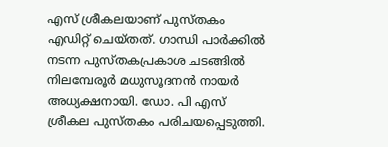എസ് ശ്രീകലയാണ് പുസ്തകം എഡിറ്റ് ചെയ്തത്. ഗാന്ധി പാര്‍ക്കില്‍ നടന്ന പുസ്തകപ്രകാശ ചടങ്ങില്‍ നിലമ്പേരൂര്‍ മധുസൂദനന്‍ നായര്‍ അധ്യക്ഷനായി. ഡോ. പി എസ് ശ്രീകല പുസ്തകം പരിചയപ്പെടുത്തി.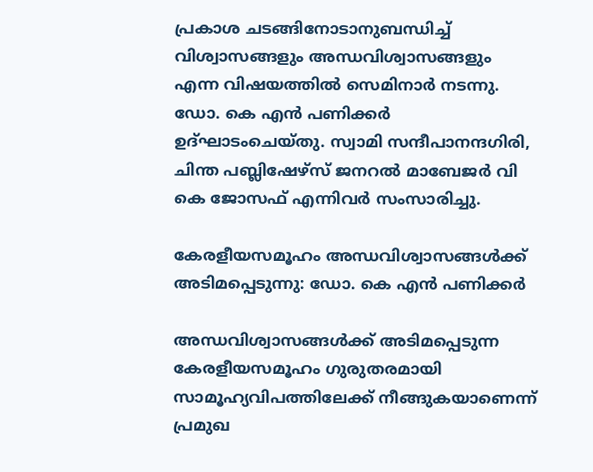പ്രകാശ ചടങ്ങിനോടാനുബന്ധിച്ച് വിശ്വാസങ്ങളും അന്ധവിശ്വാസങ്ങളും എന്ന വിഷയത്തില്‍ സെമിനാര്‍ നടന്നു. ഡോ. കെ എന്‍ പണിക്കര്‍ ഉദ്ഘാടംചെയ്തു. സ്വാമി സന്ദീപാനന്ദഗിരി, ചിന്ത പബ്ലിഷേഴ്സ് ജനറല്‍ മാബേജര്‍ വി കെ ജോസഫ് എന്നിവര്‍ സംസാരിച്ചു.

കേരളീയസമൂഹം അന്ധവിശ്വാസങ്ങള്‍ക്ക് അടിമപ്പെടുന്നു: ഡോ. കെ എന്‍ പണിക്കര്‍

അന്ധവിശ്വാസങ്ങള്‍ക്ക് അടിമപ്പെടുന്ന കേരളീയസമൂഹം ഗുരുതരമായി സാമൂഹ്യവിപത്തിലേക്ക് നീങ്ങുകയാണെന്ന് പ്രമുഖ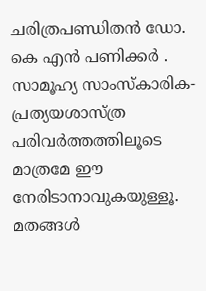ചരിത്രപണ്ഡിതന്‍ ഡോ. കെ എന്‍ പണിക്കര്‍ . സാമൂഹ്യ സാംസ്കാരിക-പ്രത്യയശാസ്ത്ര പരിവര്‍ത്തത്തിലൂടെ മാത്രമേ ഈ നേരിടാനാവുകയുള്ളൂ. മതങ്ങള്‍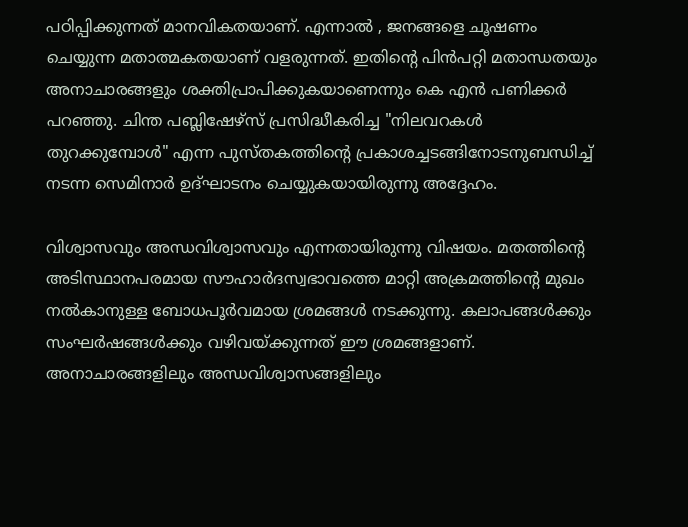പഠിപ്പിക്കുന്നത് മാനവികതയാണ്. എന്നാല്‍ , ജനങ്ങളെ ചൂഷണം ചെയ്യുന്ന മതാത്മകതയാണ് വളരുന്നത്. ഇതിന്റെ പിന്‍പറ്റി മതാന്ധതയും അനാചാരങ്ങളും ശക്തിപ്രാപിക്കുകയാണെന്നും കെ എന്‍ പണിക്കര്‍ പറഞ്ഞു. ചിന്ത പബ്ലിഷേഴ്സ് പ്രസിദ്ധീകരിച്ച "നിലവറകള്‍ തുറക്കുമ്പോള്‍" എന്ന പുസ്തകത്തിന്റെ പ്രകാശച്ചടങ്ങിനോടനുബന്ധിച്ച് നടന്ന സെമിനാര്‍ ഉദ്ഘാടനം ചെയ്യുകയായിരുന്നു അദ്ദേഹം.

വിശ്വാസവും അന്ധവിശ്വാസവും എന്നതായിരുന്നു വിഷയം. മതത്തിന്റെ അടിസ്ഥാനപരമായ സൗഹാര്‍ദസ്വഭാവത്തെ മാറ്റി അക്രമത്തിന്റെ മുഖം നല്‍കാനുള്ള ബോധപൂര്‍വമായ ശ്രമങ്ങള്‍ നടക്കുന്നു. കലാപങ്ങള്‍ക്കും സംഘര്‍ഷങ്ങള്‍ക്കും വഴിവയ്ക്കുന്നത് ഈ ശ്രമങ്ങളാണ്. അനാചാരങ്ങളിലും അന്ധവിശ്വാസങ്ങളിലും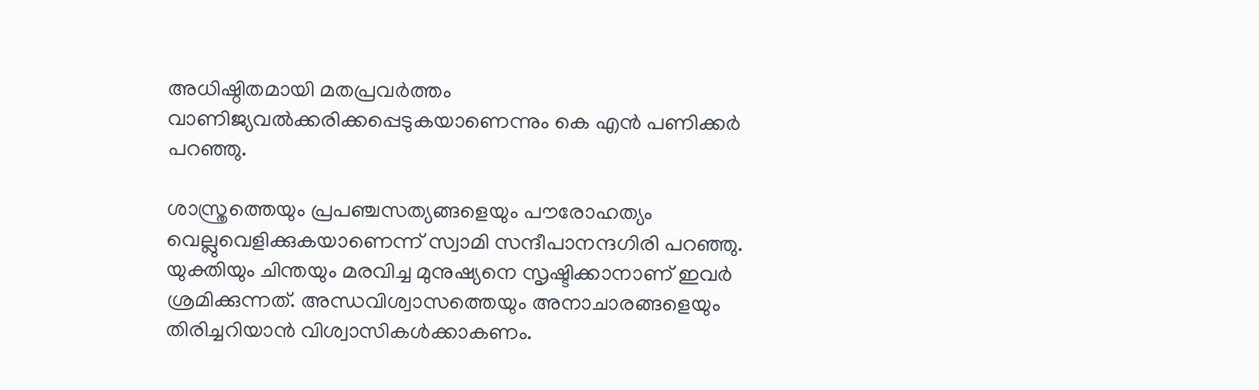അധിഷ്ഠിതമായി മതപ്രവര്‍ത്തം വാണിജ്യവല്‍ക്കരിക്കപ്പെടുകയാണെന്നും കെ എന്‍ പണിക്കര്‍ പറഞ്ഞു.

ശാസ്ത്രത്തെയും പ്രപഞ്ചസത്യങ്ങളെയും പൗരോഹത്യം വെല്ലുവെളിക്കുകയാണെന്ന് സ്വാമി സന്ദീപാനന്ദഗിരി പറഞ്ഞു. യുക്തിയും ചിന്തയും മരവിച്ച മുനുഷ്യനെ സൃഷ്ടിക്കാനാണ് ഇവര്‍ ശ്രമിക്കുന്നത്. അന്ധവിശ്വാസത്തെയും അനാചാരങ്ങളെയും തിരിച്ചറിയാന്‍ വിശ്വാസികള്‍ക്കാകണം.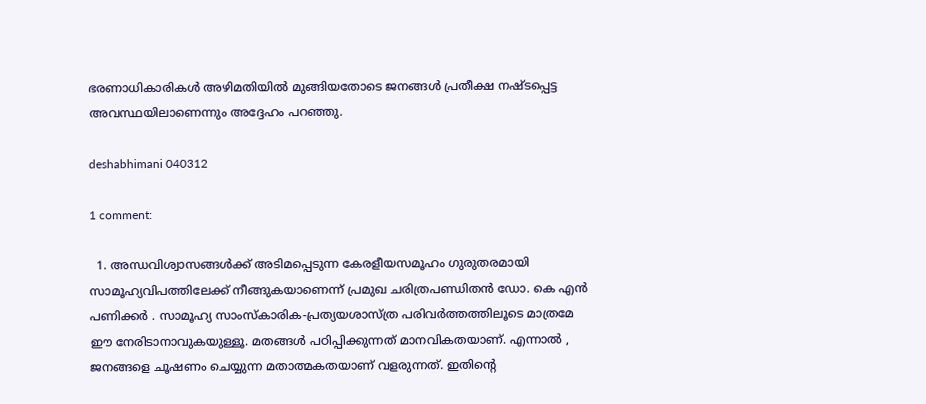ഭരണാധികാരികള്‍ അഴിമതിയില്‍ മുങ്ങിയതോടെ ജനങ്ങള്‍ പ്രതീക്ഷ നഷ്ടപ്പെട്ട അവസ്ഥയിലാണെന്നും അദ്ദേഹം പറഞ്ഞു.

deshabhimani 040312

1 comment:

  1. അന്ധവിശ്വാസങ്ങള്‍ക്ക് അടിമപ്പെടുന്ന കേരളീയസമൂഹം ഗുരുതരമായി സാമൂഹ്യവിപത്തിലേക്ക് നീങ്ങുകയാണെന്ന് പ്രമുഖ ചരിത്രപണ്ഡിതന്‍ ഡോ. കെ എന്‍ പണിക്കര്‍ . സാമൂഹ്യ സാംസ്കാരിക-പ്രത്യയശാസ്ത്ര പരിവര്‍ത്തത്തിലൂടെ മാത്രമേ ഈ നേരിടാനാവുകയുള്ളൂ. മതങ്ങള്‍ പഠിപ്പിക്കുന്നത് മാനവികതയാണ്. എന്നാല്‍ , ജനങ്ങളെ ചൂഷണം ചെയ്യുന്ന മതാത്മകതയാണ് വളരുന്നത്. ഇതിന്റെ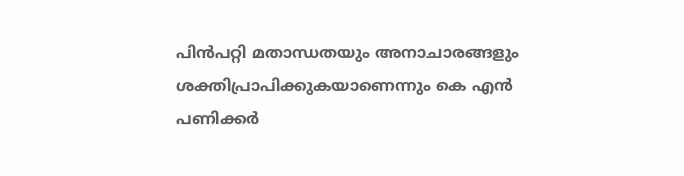പിന്‍പറ്റി മതാന്ധതയും അനാചാരങ്ങളും ശക്തിപ്രാപിക്കുകയാണെന്നും കെ എന്‍ പണിക്കര്‍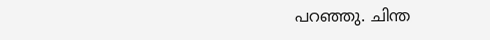പറഞ്ഞു. ചിന്ത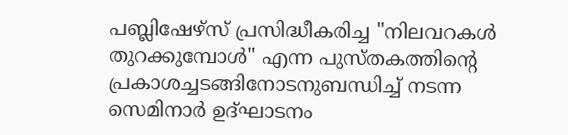പബ്ലിഷേഴ്സ് പ്രസിദ്ധീകരിച്ച "നിലവറകള്‍ തുറക്കുമ്പോള്‍" എന്ന പുസ്തകത്തിന്റെ പ്രകാശച്ചടങ്ങിനോടനുബന്ധിച്ച് നടന്ന സെമിനാര്‍ ഉദ്ഘാടനം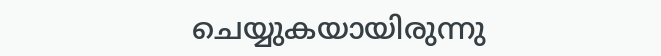ചെയ്യുകയായിരുന്നു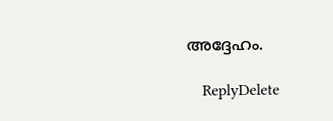അദ്ദേഹം.

    ReplyDelete